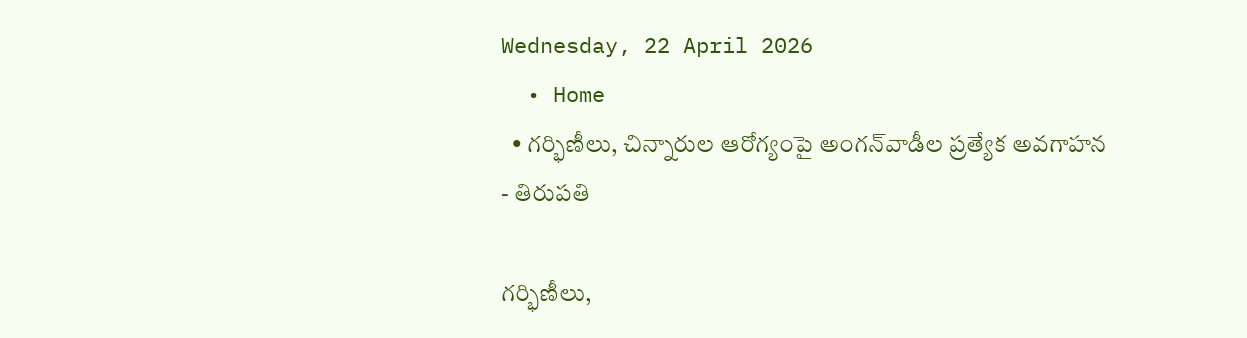Wednesday, 22 April 2026
  • Home
  • గర్భిణీలు, చిన్నారుల ఆరోగ్యంపై అంగన్‌వాడీల ప్రత్యేక అవగాహన
- తిరుపతి

గర్భిణీలు,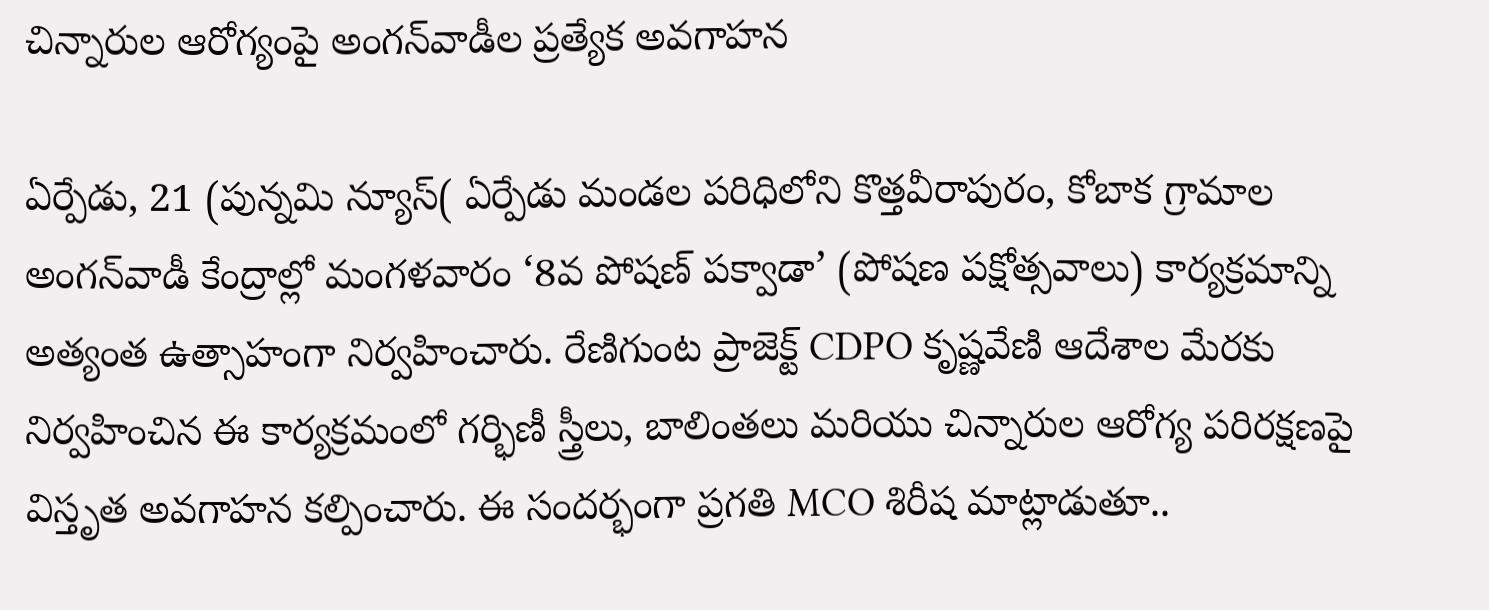చిన్నారుల ఆరోగ్యంపై అంగన్‌వాడీల ప్రత్యేక అవగాహన

ఏర్పేడు, 21 (పున్నమి న్యూస్( ఏర్పేడు మండల పరిధిలోని కొత్తవీరాపురం, కోబాక గ్రామాల అంగన్‌వాడీ కేంద్రాల్లో మంగళవారం ‘8వ పోషణ్ పక్వాడా’ (పోషణ పక్షోత్సవాలు) కార్యక్రమాన్ని అత్యంత ఉత్సాహంగా నిర్వహించారు. రేణిగుంట ప్రాజెక్ట్ CDPO కృష్ణవేణి ఆదేశాల మేరకు నిర్వహించిన ఈ కార్యక్రమంలో గర్భిణీ స్త్రీలు, బాలింతలు మరియు చిన్నారుల ఆరోగ్య పరిరక్షణపై విస్తృత అవగాహన కల్పించారు. ఈ సందర్భంగా ప్రగతి MCO శిరీష మాట్లాడుతూ..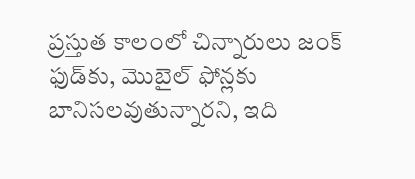ప్రస్తుత కాలంలో చిన్నారులు జంక్ ఫుడ్‌కు, మొబైల్ ఫోన్లకు బానిసలవుతున్నారని, ఇది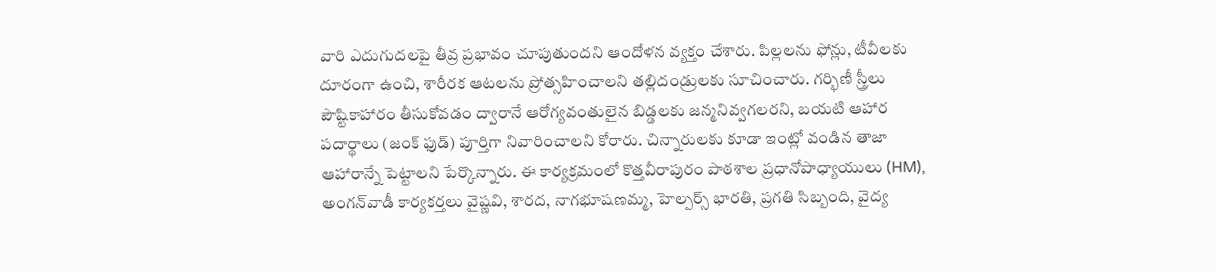వారి ఎదుగుదలపై తీవ్ర ప్రభావం చూపుతుందని ఆందోళన వ్యక్తం చేశారు. పిల్లలను ఫోన్లు, టీవీలకు దూరంగా ఉంచి, శారీరక ఆటలను ప్రోత్సహించాలని తల్లిదండ్రులకు సూచించారు. గర్భిణీ స్త్రీలు పౌష్టికాహారం తీసుకోవడం ద్వారానే ఆరోగ్యవంతులైన బిడ్డలకు జన్మనివ్వగలరని, బయటి ఆహార పదార్థాలు (జంక్ ఫుడ్) పూర్తిగా నివారించాలని కోరారు. చిన్నారులకు కూడా ఇంట్లో వండిన తాజా ఆహారాన్నే పెట్టాలని పేర్కొన్నారు. ఈ కార్యక్రమంలో కొత్తవీరాపురం పాఠశాల ప్రధానోపాధ్యాయులు (HM), అంగన్‌వాడీ కార్యకర్తలు వైష్ణవి, శారద, నాగభూషణమ్మ, హెల్పర్స్ భారతి, ప్రగతి సిబ్బంది, వైద్య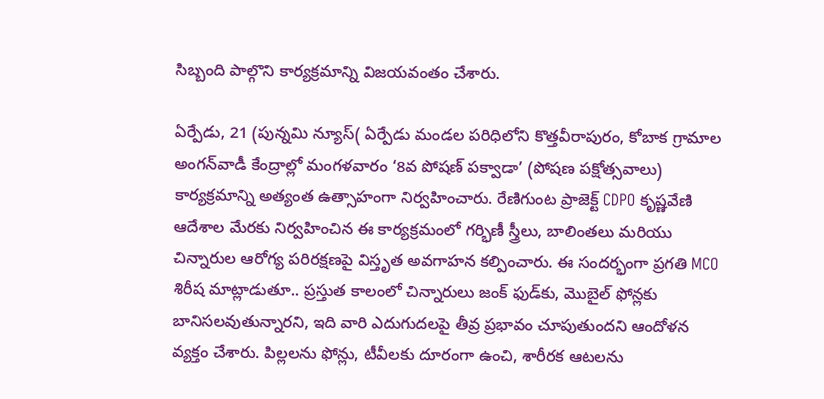సిబ్బంది పాల్గొని కార్యక్రమాన్ని విజయవంతం చేశారు.

ఏర్పేడు, 21 (పున్నమి న్యూస్( ఏర్పేడు మండల పరిధిలోని కొత్తవీరాపురం, కోబాక గ్రామాల అంగన్‌వాడీ కేంద్రాల్లో మంగళవారం ‘8వ పోషణ్ పక్వాడా’ (పోషణ పక్షోత్సవాలు) కార్యక్రమాన్ని అత్యంత ఉత్సాహంగా నిర్వహించారు. రేణిగుంట ప్రాజెక్ట్ CDPO కృష్ణవేణి ఆదేశాల మేరకు నిర్వహించిన ఈ కార్యక్రమంలో గర్భిణీ స్త్రీలు, బాలింతలు మరియు చిన్నారుల ఆరోగ్య పరిరక్షణపై విస్తృత అవగాహన కల్పించారు. ఈ సందర్భంగా ప్రగతి MCO శిరీష మాట్లాడుతూ.. ప్రస్తుత కాలంలో చిన్నారులు జంక్ ఫుడ్‌కు, మొబైల్ ఫోన్లకు బానిసలవుతున్నారని, ఇది వారి ఎదుగుదలపై తీవ్ర ప్రభావం చూపుతుందని ఆందోళన వ్యక్తం చేశారు. పిల్లలను ఫోన్లు, టీవీలకు దూరంగా ఉంచి, శారీరక ఆటలను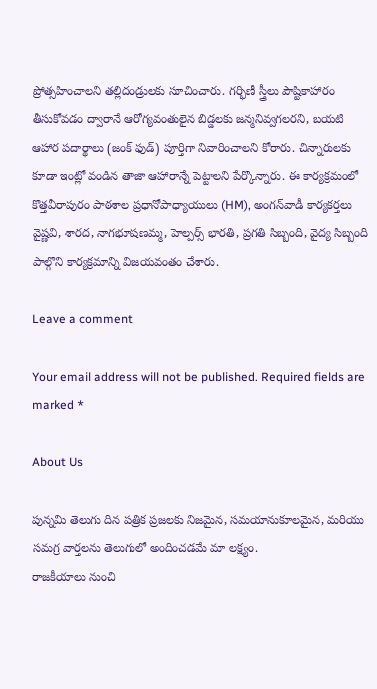ప్రోత్సహించాలని తల్లిదండ్రులకు సూచించారు. గర్భిణీ స్త్రీలు పౌష్టికాహారం తీసుకోవడం ద్వారానే ఆరోగ్యవంతులైన బిడ్డలకు జన్మనివ్వగలరని, బయటి ఆహార పదార్థాలు (జంక్ ఫుడ్) పూర్తిగా నివారించాలని కోరారు. చిన్నారులకు కూడా ఇంట్లో వండిన తాజా ఆహారాన్నే పెట్టాలని పేర్కొన్నారు. ఈ కార్యక్రమంలో కొత్తవీరాపురం పాఠశాల ప్రధానోపాధ్యాయులు (HM), అంగన్‌వాడీ కార్యకర్తలు వైష్ణవి, శారద, నాగభూషణమ్మ, హెల్పర్స్ భారతి, ప్రగతి సిబ్బంది, వైద్య సిబ్బంది పాల్గొని కార్యక్రమాన్ని విజయవంతం చేశారు.

Leave a comment

Your email address will not be published. Required fields are marked *

About Us

పున్నమి తెలుగు దిన పత్రిక ప్రజలకు నిజమైన, సమయానుకూలమైన, మరియు సమగ్ర వార్తలను తెలుగులో అందించడమే మా లక్ష్యం.
రాజకీయాలు నుంచి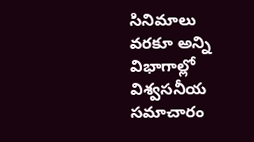సినిమాలు వరకూ అన్ని విభాగాల్లో విశ్వసనీయ సమాచారం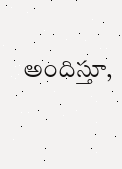అందిస్తూ,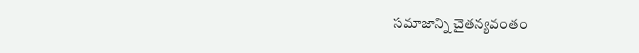సమాజాన్ని చైతన్యవంతం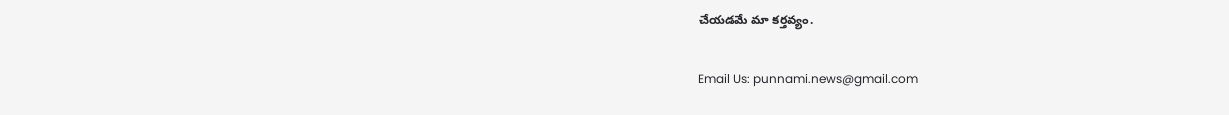చేయడమే మా కర్తవ్యం.

Email Us: punnami.news@gmail.com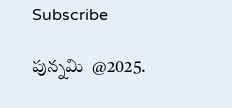Subscribe

పున్నమి  @2025.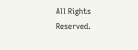All Rights Reserved.